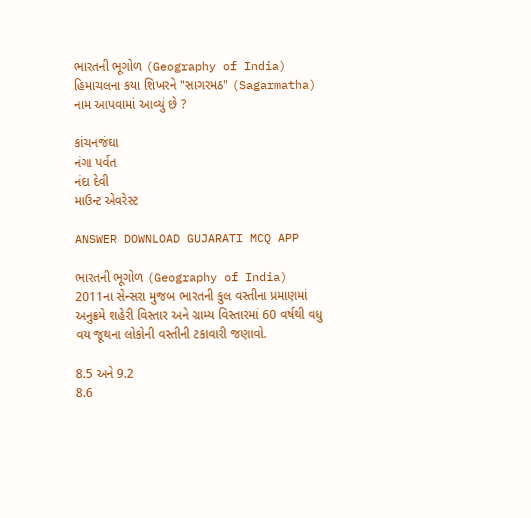ભારતની ભૂગોળ (Geography of India)
હિમાચલના કયા શિખરને "સાગરમઠ" (Sagarmatha) નામ આપવામાં આવ્યું છે ?

કાંચનજંઘા
નંગા પર્વત
નંદા દેવી
માઉન્ટ એવરેસ્ટ

ANSWER DOWNLOAD GUJARATI MCQ APP

ભારતની ભૂગોળ (Geography of India)
2011ના સેન્સરા મુજબ ભારતની કુલ વસ્તીના પ્રમાણમાં અનુક્રમે શહેરી વિસ્તાર અને ગ્રામ્ય વિસ્તારમાં 60 વર્ષથી વધુ વય જૂથના લોકોની વસ્તીની ટકાવારી જણાવો.

8.5 અને 9.2
8.6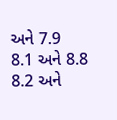અને 7.9
8.1 અને 8.8
8.2 અને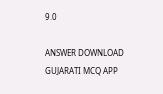9.0

ANSWER DOWNLOAD GUJARATI MCQ APP